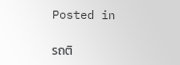Posted in

รถติ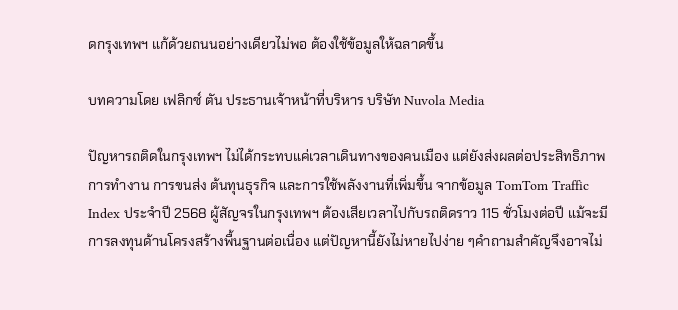ดกรุงเทพฯ แก้ด้วยถนนอย่างเดียวไม่พอ ต้องใช้ข้อมูลให้ฉลาดขึ้น

บทความโดย เฟลิกซ์ ตัน ประธานเจ้าหน้าที่บริหาร บริษัท Nuvola Media

ปัญหารถติดในกรุงเทพฯ ไม่ได้กระทบแค่เวลาเดินทางของคนเมือง แต่ยังส่งผลต่อประสิทธิภาพการทำงาน การขนส่ง ต้นทุนธุรกิจ และการใช้พลังงานที่เพิ่มขึ้น จากข้อมูล TomTom Traffic Index ประจำปี 2568 ผู้สัญจรในกรุงเทพฯ ต้องเสียเวลาไปกับรถติดราว 115 ชั่วโมงต่อปี แม้จะมีการลงทุนด้านโครงสร้างพื้นฐานต่อเนื่อง แต่ปัญหานี้ยังไม่หายไปง่าย ๆคำถามสำคัญจึงอาจไม่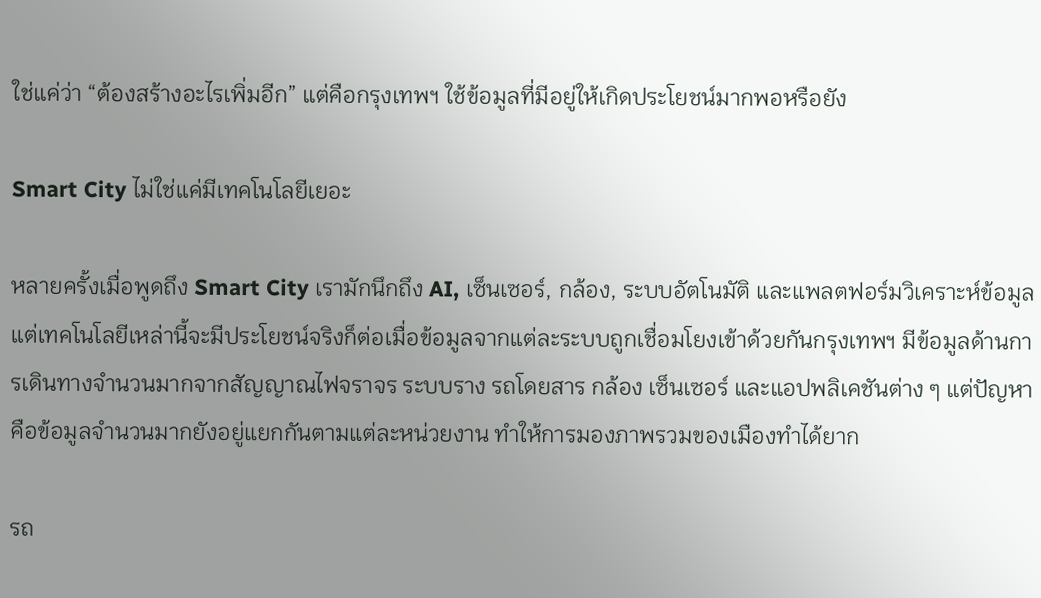ใช่แค่ว่า “ต้องสร้างอะไรเพิ่มอีก” แต่คือกรุงเทพฯ ใช้ข้อมูลที่มีอยู่ให้เกิดประโยชน์มากพอหรือยัง

Smart City ไม่ใช่แค่มีเทคโนโลยีเยอะ

หลายครั้งเมื่อพูดถึง Smart City เรามักนึกถึง AI, เซ็นเซอร์, กล้อง, ระบบอัตโนมัติ และแพลตฟอร์มวิเคราะห์ข้อมูล แต่เทคโนโลยีเหล่านี้จะมีประโยชน์จริงก็ต่อเมื่อข้อมูลจากแต่ละระบบถูกเชื่อมโยงเข้าด้วยกันกรุงเทพฯ มีข้อมูลด้านการเดินทางจำนวนมากจากสัญญาณไฟจราจร ระบบราง รถโดยสาร กล้อง เซ็นเซอร์ และแอปพลิเคชันต่าง ๆ แต่ปัญหาคือข้อมูลจำนวนมากยังอยู่แยกกันตามแต่ละหน่วยงาน ทำให้การมองภาพรวมของเมืองทำได้ยาก

รถ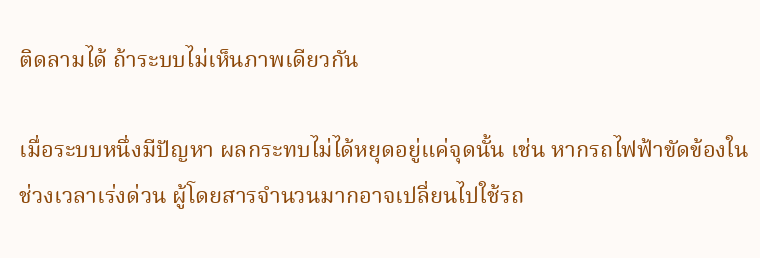ติดลามได้ ถ้าระบบไม่เห็นภาพเดียวกัน

เมื่อระบบหนึ่งมีปัญหา ผลกระทบไม่ได้หยุดอยู่แค่จุดนั้น เช่น หากรถไฟฟ้าขัดข้องในช่วงเวลาเร่งด่วน ผู้โดยสารจำนวนมากอาจเปลี่ยนไปใช้รถ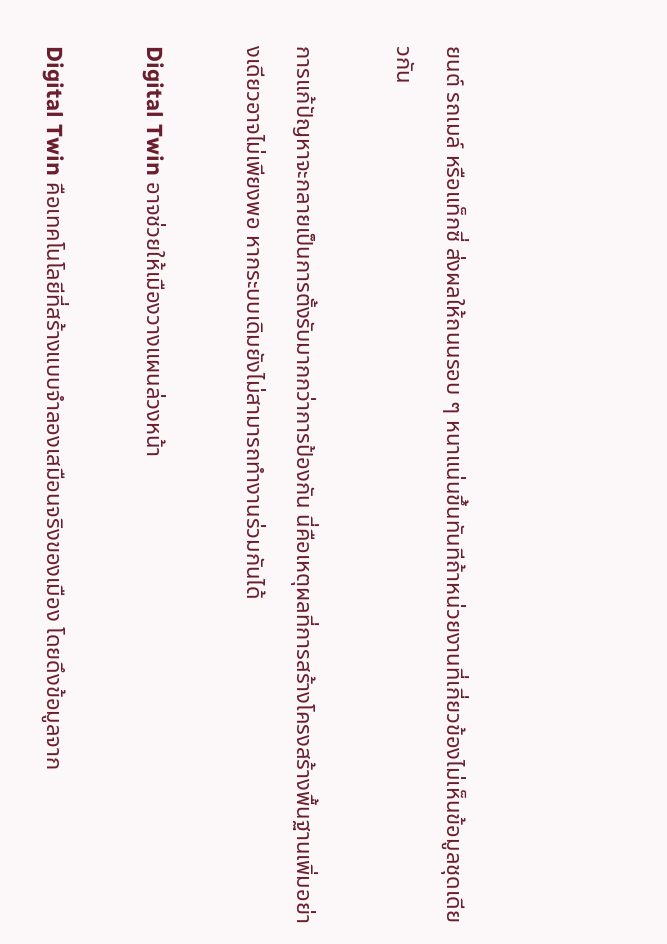ยนต์ รถเมล์ หรือแท็กซี่ ส่งผลให้ถนนรอบ ๆ หนาแน่นขึ้นทันทีถ้าหน่วยงานที่เกี่ยวข้องไม่เห็นข้อมูลชุดเดียวกัน

การแก้ปัญหาจะกลายเป็นการตั้งรับมากกว่าการป้องกัน นี่คือเหตุผลที่การสร้างโครงสร้างพื้นฐานเพิ่มอย่างเดียวอาจไม่เพียงพอ หากระบบเดิมยังไม่สามารถทำงานร่วมกันได้

Digital Twin อาจช่วยให้เมืองวางแผนล่วงหน้า

Digital Twin คือเทคโนโลยีที่สร้างแบบจำลองเสมือนจริงของเมือง โดยดึงข้อมูลจาก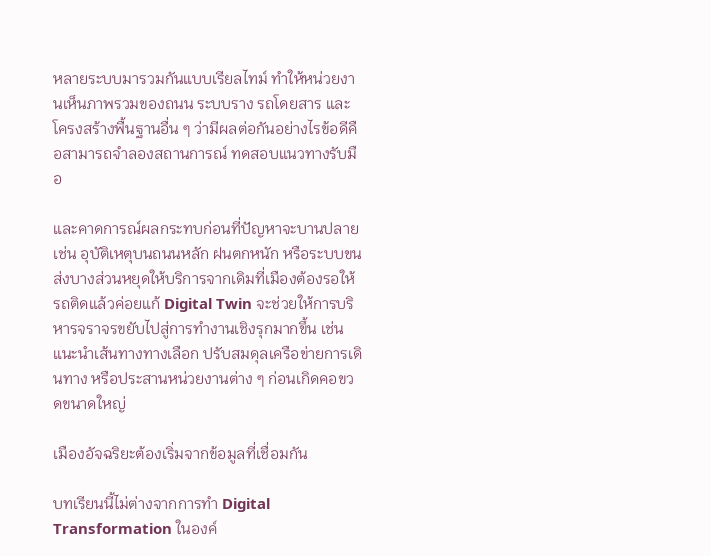หลายระบบมารวมกันแบบเรียลไทม์ ทำให้หน่วยงานเห็นภาพรวมของถนน ระบบราง รถโดยสาร และโครงสร้างพื้นฐานอื่น ๆ ว่ามีผลต่อกันอย่างไรข้อดีคือสามารถจำลองสถานการณ์ ทดสอบแนวทางรับมือ

และคาดการณ์ผลกระทบก่อนที่ปัญหาจะบานปลาย เช่น อุบัติเหตุบนถนนหลัก ฝนตกหนัก หรือระบบขนส่งบางส่วนหยุดให้บริการจากเดิมที่เมืองต้องรอให้รถติดแล้วค่อยแก้ Digital Twin จะช่วยให้การบริหารจราจรขยับไปสู่การทำงานเชิงรุกมากขึ้น เช่น แนะนำเส้นทางทางเลือก ปรับสมดุลเครือข่ายการเดินทาง หรือประสานหน่วยงานต่าง ๆ ก่อนเกิดคอขวดขนาดใหญ่

เมืองอัจฉริยะต้องเริ่มจากข้อมูลที่เชื่อมกัน

บทเรียนนี้ไม่ต่างจากการทำ Digital Transformation ในองค์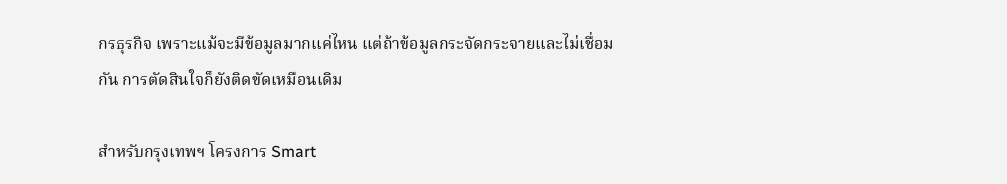กรธุรกิจ เพราะแม้จะมีข้อมูลมากแค่ไหน แต่ถ้าข้อมูลกระจัดกระจายและไม่เชื่อมกัน การตัดสินใจก็ยังติดขัดเหมือนเดิม

สำหรับกรุงเทพฯ โครงการ Smart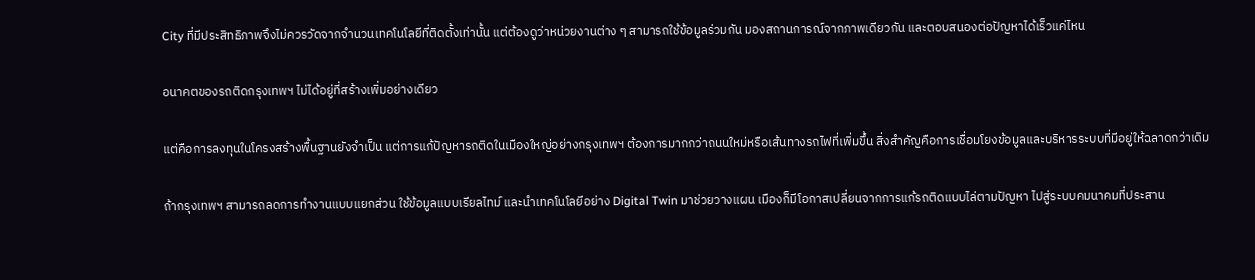City ที่มีประสิทธิภาพจึงไม่ควรวัดจากจำนวนเทคโนโลยีที่ติดตั้งเท่านั้น แต่ต้องดูว่าหน่วยงานต่าง ๆ สามารถใช้ข้อมูลร่วมกัน มองสถานการณ์จากภาพเดียวกัน และตอบสนองต่อปัญหาได้เร็วแค่ไหน

อนาคตของรถติดกรุงเทพฯ ไม่ได้อยู่ที่สร้างเพิ่มอย่างเดียว

แต่คือการลงทุนในโครงสร้างพื้นฐานยังจำเป็น แต่การแก้ปัญหารถติดในเมืองใหญ่อย่างกรุงเทพฯ ต้องการมากกว่าถนนใหม่หรือเส้นทางรถไฟที่เพิ่มขึ้น สิ่งสำคัญคือการเชื่อมโยงข้อมูลและบริหารระบบที่มีอยู่ให้ฉลาดกว่าเดิม

ถ้ากรุงเทพฯ สามารถลดการทำงานแบบแยกส่วน ใช้ข้อมูลแบบเรียลไทม์ และนำเทคโนโลยีอย่าง Digital Twin มาช่วยวางแผน เมืองก็มีโอกาสเปลี่ยนจากการแก้รถติดแบบไล่ตามปัญหา ไปสู่ระบบคมนาคมที่ประสาน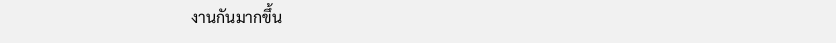งานกันมากขึ้น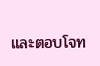และตอบโจท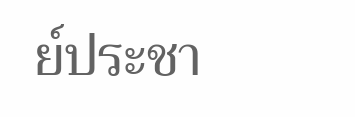ย์ประชา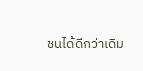ชนได้ดีกว่าเดิม